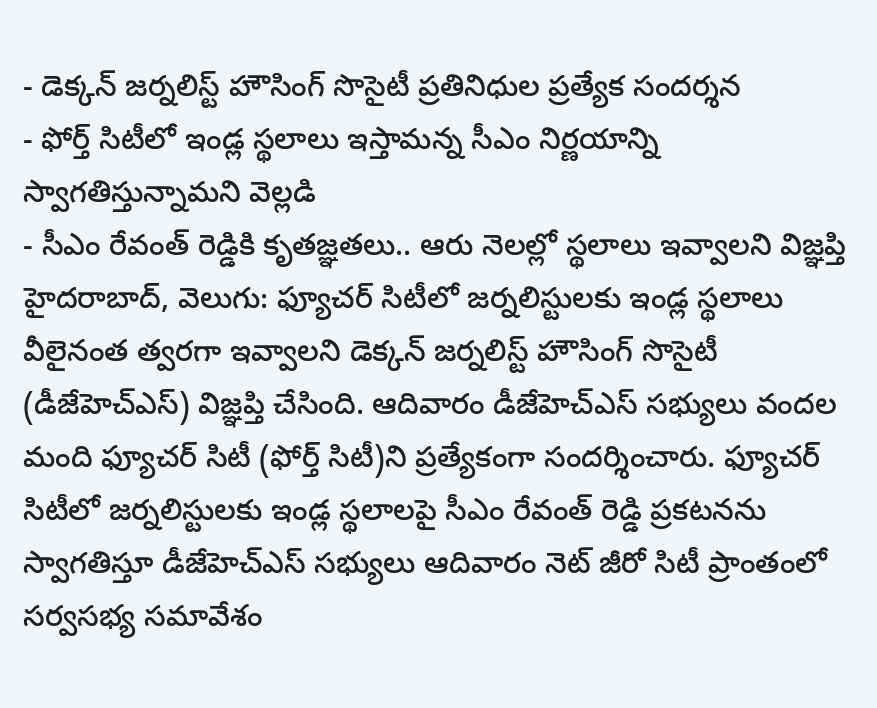- డెక్కన్ జర్నలిస్ట్ హౌసింగ్ సొసైటీ ప్రతినిధుల ప్రత్యేక సందర్శన
- ఫోర్త్ సిటీలో ఇండ్ల స్థలాలు ఇస్తామన్న సీఎం నిర్ణయాన్ని స్వాగతిస్తున్నామని వెల్లడి
- సీఎం రేవంత్ రెడ్డికి కృతజ్ఞతలు.. ఆరు నెలల్లో స్థలాలు ఇవ్వాలని విజ్ఞప్తి
హైదరాబాద్, వెలుగు: ఫ్యూచర్ సిటీలో జర్నలిస్టులకు ఇండ్ల స్థలాలు వీలైనంత త్వరగా ఇవ్వాలని డెక్కన్ జర్నలిస్ట్ హౌసింగ్ సొసైటీ (డీజేహెచ్ఎస్) విజ్ఞప్తి చేసింది. ఆదివారం డీజేహెచ్ఎస్ సభ్యులు వందల మంది ఫ్యూచర్ సిటీ (ఫోర్త్ సిటీ)ని ప్రత్యేకంగా సందర్శించారు. ఫ్యూచర్ సిటీలో జర్నలిస్టులకు ఇండ్ల స్థలాలపై సీఎం రేవంత్ రెడ్డి ప్రకటనను స్వాగతిస్తూ డీజేహెచ్ఎస్ సభ్యులు ఆదివారం నెట్ జీరో సిటీ ప్రాంతంలో సర్వసభ్య సమావేశం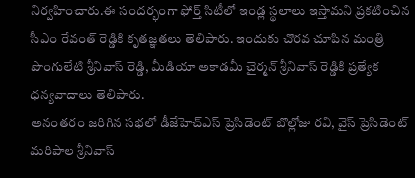నిర్వహించారు.ఈ సందర్భంగా ఫోర్త్ సిటీలో ఇండ్ల స్థలాలు ఇస్తామని ప్రకటించిన సీఎం రేవంత్ రెడ్డికి కృతజ్ఞతలు తెలిపారు. ఇందుకు చొరవ చూపిన మంత్రి పొంగులేటి శ్రీనివాస్ రెడ్డి, మీడియా అకాడమీ చైర్మన్ శ్రీనివాస్ రెడ్డికి ప్రత్యేక ధన్యవాదాలు తెలిపారు.
అనంతరం జరిగిన సభలో డీజేహెచ్ఎస్ ప్రెసిడెంట్ బొల్లోజు రవి, వైస్ ప్రెసిడెంట్ మరిపాల శ్రీనివాస్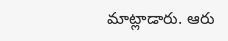మాట్లాడారు. ఆరు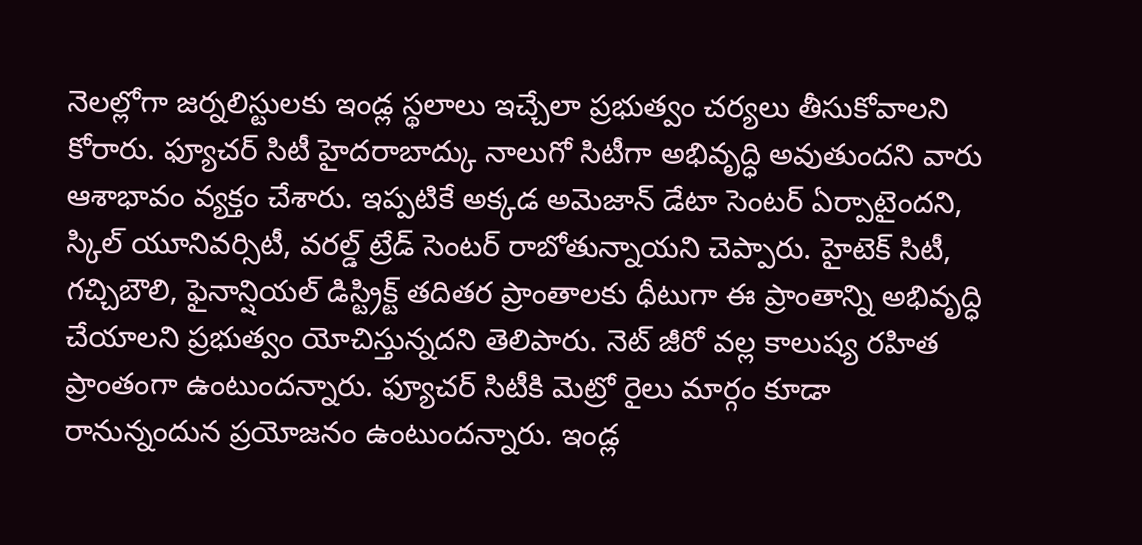నెలల్లోగా జర్నలిస్టులకు ఇండ్ల స్థలాలు ఇచ్చేలా ప్రభుత్వం చర్యలు తీసుకోవాలని కోరారు. ఫ్యూచర్ సిటీ హైదరాబాద్కు నాలుగో సిటీగా అభివృద్ధి అవుతుందని వారు ఆశాభావం వ్యక్తం చేశారు. ఇప్పటికే అక్కడ అమెజాన్ డేటా సెంటర్ ఏర్పాటైందని, స్కిల్ యూనివర్సిటీ, వరల్డ్ ట్రేడ్ సెంటర్ రాబోతున్నాయని చెప్పారు. హైటెక్ సిటీ, గచ్చిబౌలి, ఫైనాన్షియల్ డిస్ట్రిక్ట్ తదితర ప్రాంతాలకు ధీటుగా ఈ ప్రాంతాన్ని అభివృద్ధి చేయాలని ప్రభుత్వం యోచిస్తున్నదని తెలిపారు. నెట్ జీరో వల్ల కాలుష్య రహిత ప్రాంతంగా ఉంటుందన్నారు. ఫ్యూచర్ సిటీకి మెట్రో రైలు మార్గం కూడా రానున్నందున ప్రయోజనం ఉంటుందన్నారు. ఇండ్ల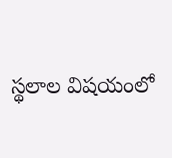స్థలాల విషయంలో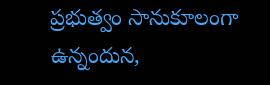ప్రభుత్వం సానుకూలంగా ఉన్నందున,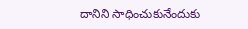దానిని సాధించుకునేందుకు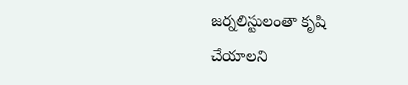జర్నలిస్టులంతా కృషి చేయాలని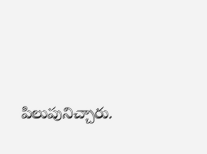పిలుపునిచ్చారు.